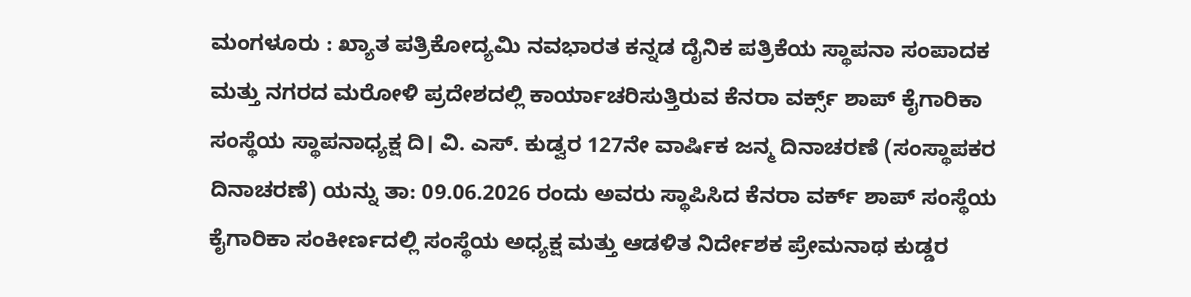ಮಂಗಳೂರು : ಖ್ಯಾತ ಪತ್ರಿಕೋದ್ಯಮಿ ನವಭಾರತ ಕನ್ನಡ ದೈನಿಕ ಪತ್ರಿಕೆಯ ಸ್ಥಾಪನಾ ಸಂಪಾದಕ ಮತ್ತು ನಗರದ ಮರೋಳಿ ಪ್ರದೇಶದಲ್ಲಿ ಕಾರ್ಯಾಚರಿಸುತ್ತಿರುವ ಕೆನರಾ ವರ್ಕ್ಸ್ ಶಾಪ್ ಕೈಗಾರಿಕಾ ಸಂಸ್ಥೆಯ ಸ್ಥಾಪನಾಧ್ಯಕ್ಷ ದಿ। ವಿ. ಎಸ್. ಕುಡ್ವರ 127ನೇ ವಾರ್ಷಿಕ ಜನ್ಮ ದಿನಾಚರಣೆ (ಸಂಸ್ಥಾಪಕರ ದಿನಾಚರಣೆ) ಯನ್ನು ತಾ: 09.06.2026 ರಂದು ಅವರು ಸ್ಥಾಪಿಸಿದ ಕೆನರಾ ವರ್ಕ್ ಶಾಪ್ ಸಂಸ್ಥೆಯ ಕೈಗಾರಿಕಾ ಸಂಕೀರ್ಣದಲ್ಲಿ ಸಂಸ್ಥೆಯ ಅಧ್ಯಕ್ಷ ಮತ್ತು ಆಡಳಿತ ನಿರ್ದೇಶಕ ಪ್ರೇಮನಾಥ ಕುಡ್ಡರ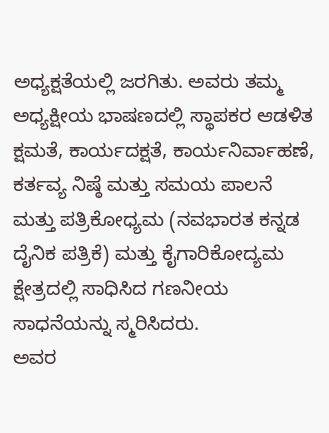ಅಧ್ಯಕ್ಷತೆಯಲ್ಲಿ ಜರಗಿತು. ಅವರು ತಮ್ಮ ಅಧ್ಯಕ್ಷೀಯ ಭಾಷಣದಲ್ಲಿ ಸ್ಥಾಪಕರ ಆಡಳಿತ ಕ್ಷಮತೆ, ಕಾರ್ಯದಕ್ಷತೆ, ಕಾರ್ಯನಿರ್ವಾಹಣೆ, ಕರ್ತವ್ಯ ನಿಷ್ಠೆ ಮತ್ತು ಸಮಯ ಪಾಲನೆ ಮತ್ತು ಪತ್ರಿಕೋಧ್ಯಮ (ನವಭಾರತ ಕನ್ನಡ ದೈನಿಕ ಪತ್ರಿಕೆ) ಮತ್ತು ಕೈಗಾರಿಕೋದ್ಯಮ ಕ್ಷೇತ್ರದಲ್ಲಿ ಸಾಧಿಸಿದ ಗಣನೀಯ ಸಾಧನೆಯನ್ನು ಸ್ಮರಿಸಿದರು.
ಅವರ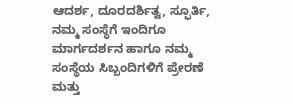ಆದರ್ಶ, ದೂರದರ್ಶಿತ್ವ, ಸ್ಫೂರ್ತಿ, ನಮ್ಮ ಸಂಸ್ಥೆಗೆ ಇಂದಿಗೂ ಮಾರ್ಗದರ್ಶನ ಹಾಗೂ ನಮ್ಮ ಸಂಸ್ಥೆಯ ಸಿಬ್ಬಂದಿಗಳಿಗೆ ಪ್ರೇರಣೆ ಮತ್ತು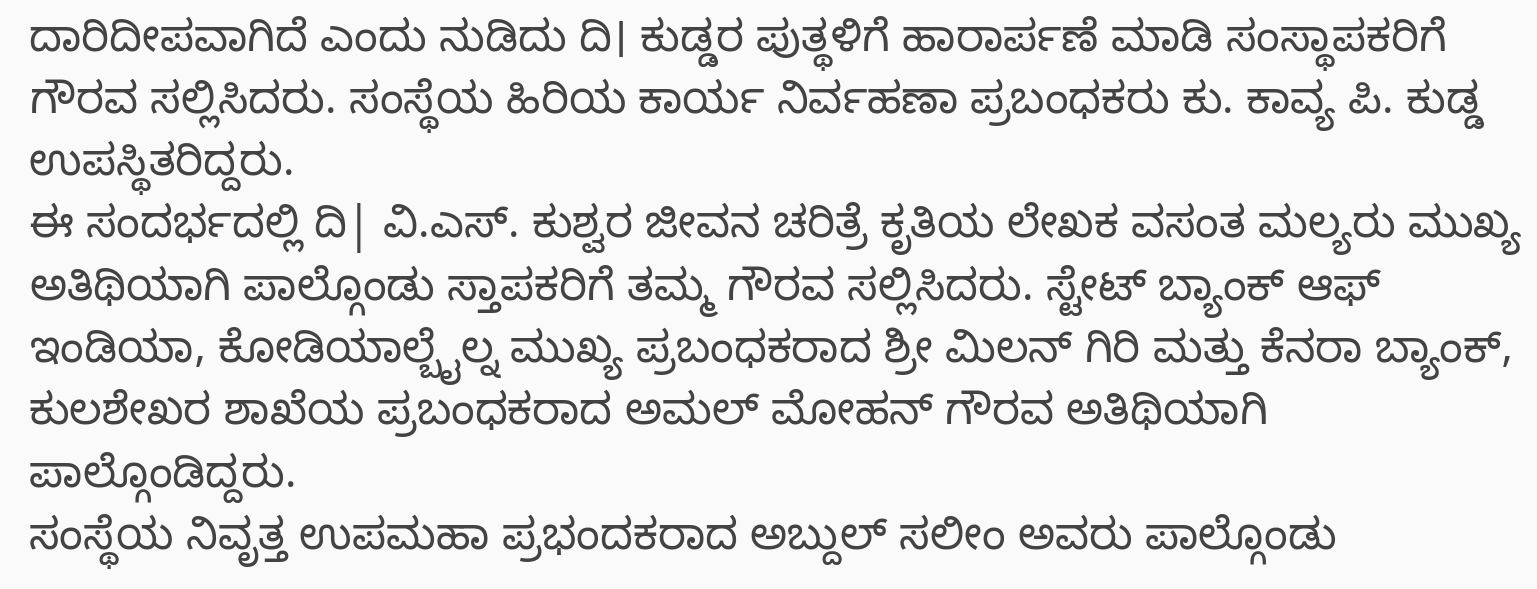ದಾರಿದೀಪವಾಗಿದೆ ಎಂದು ನುಡಿದು ದಿ। ಕುಡ್ಡರ ಪುತ್ಥಳಿಗೆ ಹಾರಾರ್ಪಣೆ ಮಾಡಿ ಸಂಸ್ಥಾಪಕರಿಗೆ ಗೌರವ ಸಲ್ಲಿಸಿದರು. ಸಂಸ್ಥೆಯ ಹಿರಿಯ ಕಾರ್ಯ ನಿರ್ವಹಣಾ ಪ್ರಬಂಧಕರು ಕು. ಕಾವ್ಯ ಪಿ. ಕುಡ್ಡ ಉಪಸ್ಥಿತರಿದ್ದರು.
ಈ ಸಂದರ್ಭದಲ್ಲಿ ದಿ| ವಿ.ಎಸ್. ಕುಶ್ವರ ಜೀವನ ಚರಿತ್ರೆ ಕೃತಿಯ ಲೇಖಕ ವಸಂತ ಮಲ್ಯರು ಮುಖ್ಯ ಅತಿಥಿಯಾಗಿ ಪಾಲ್ಗೊಂಡು ಸ್ತಾಪಕರಿಗೆ ತಮ್ಮ ಗೌರವ ಸಲ್ಲಿಸಿದರು. ಸ್ಟೇಟ್ ಬ್ಯಾಂಕ್ ಆಫ್ ಇಂಡಿಯಾ, ಕೋಡಿಯಾಲ್ಬೈಲ್ನ ಮುಖ್ಯ ಪ್ರಬಂಧಕರಾದ ಶ್ರೀ ಮಿಲನ್ ಗಿರಿ ಮತ್ತು ಕೆನರಾ ಬ್ಯಾಂಕ್, ಕುಲಶೇಖರ ಶಾಖೆಯ ಪ್ರಬಂಧಕರಾದ ಅಮಲ್ ಮೋಹನ್ ಗೌರವ ಅತಿಥಿಯಾಗಿ ಪಾಲ್ಗೊಂಡಿದ್ದರು.
ಸಂಸ್ಥೆಯ ನಿವೃತ್ತ ಉಪಮಹಾ ಪ್ರಭಂದಕರಾದ ಅಬ್ದುಲ್ ಸಲೀಂ ಅವರು ಪಾಲ್ಗೊಂಡು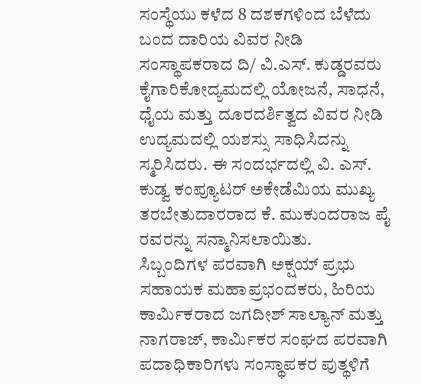ಸಂಸ್ಥೆಯು ಕಳೆದ 8 ದಶಕಗಳಿಂದ ಬೆಳೆದು ಬಂದ ದಾರಿಯ ವಿವರ ನೀಡಿ ಸಂಸ್ಥಾಪಕರಾದ ದಿ/ ವಿ.ಎಸ್. ಕುಡ್ಡರವರು ಕೈಗಾರಿಕೋದ್ಯಮದಲ್ಲಿ ಯೋಜನೆ, ಸಾಧನೆ, ಧೈಯ ಮತ್ತು ದೂರದರ್ಶಿತ್ವದ ವಿವರ ನೀಡಿ ಉದ್ಯಮದಲ್ಲಿ ಯಶಸ್ಸು ಸಾಧಿಸಿದನ್ನು ಸ್ಮರಿಸಿದರು. ಈ ಸಂದರ್ಭದಲ್ಲಿ ವಿ. ಎಸ್. ಕುಡ್ವ ಕಂಪ್ಯೂಟರ್ ಅಕೇಡೆಮಿಯ ಮುಖ್ಯ ತರಬೇತುದಾರರಾದ ಕೆ. ಮುಕುಂದರಾಜ ಪೈ ರವರನ್ನು ಸನ್ಮಾನಿಸಲಾಯಿತು.
ಸಿಬ್ಬಂದಿಗಳ ಪರವಾಗಿ ಅಕ್ಷಯ್ ಪ್ರಭು ಸಹಾಯಕ ಮಹಾಪ್ರಭಂದಕರು, ಹಿರಿಯ ಕಾರ್ಮಿಕರಾದ ಜಗದೀಶ್ ಸಾಲ್ಯಾನ್ ಮತ್ತು ನಾಗರಾಜ್, ಕಾರ್ಮಿಕರ ಸಂಘದ ಪರವಾಗಿ ಪದಾಧಿಕಾರಿಗಳು ಸಂಸ್ಥಾಪಕರ ಪುತ್ಥಳಿಗೆ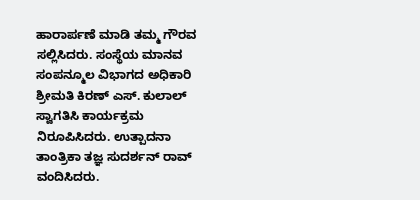ಹಾರಾರ್ಪಣೆ ಮಾಡಿ ತಮ್ಮ ಗೌರವ ಸಲ್ಲಿಸಿದರು. ಸಂಸ್ಥೆಯ ಮಾನವ ಸಂಪನ್ಮೂಲ ವಿಭಾಗದ ಅಧಿಕಾರಿ ಶ್ರೀಮತಿ ಕಿರಣ್ ಎಸ್. ಕುಲಾಲ್ ಸ್ವಾಗತಿಸಿ ಕಾರ್ಯಕ್ರಮ ನಿರೂಪಿಸಿದರು. ಉತ್ಪಾದನಾ ತಾಂತ್ರಿಕಾ ತಜ್ಞ ಸುದರ್ಶನ್ ರಾವ್ ವಂದಿಸಿದರು.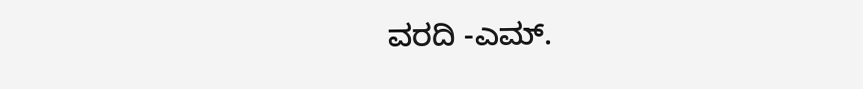ವರದಿ -ಎಮ್.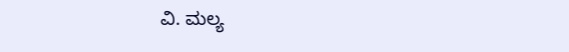ವಿ. ಮಲ್ಯ